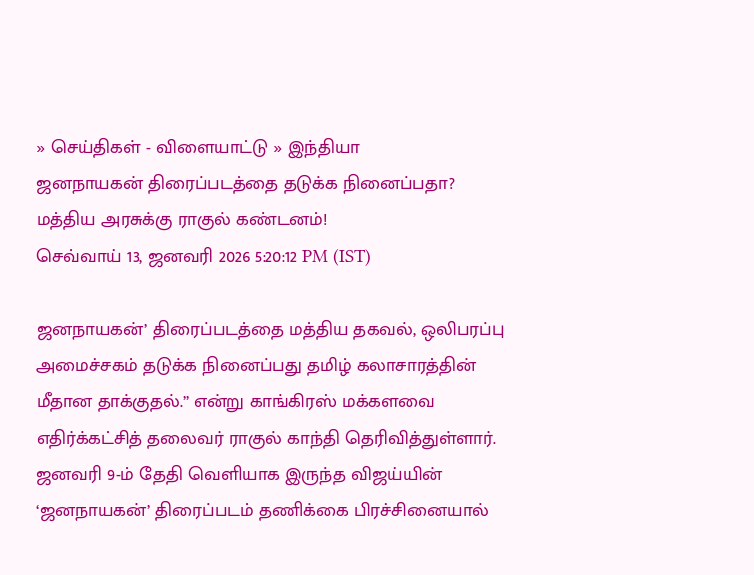» செய்திகள் - விளையாட்டு » இந்தியா
ஜனநாயகன் திரைப்படத்தை தடுக்க நினைப்பதா? மத்திய அரசுக்கு ராகுல் கண்டனம்!
செவ்வாய் 13, ஜனவரி 2026 5:20:12 PM (IST)

ஜனநாயகன்’ திரைப்படத்தை மத்திய தகவல், ஒலிபரப்பு அமைச்சகம் தடுக்க நினைப்பது தமிழ் கலாசாரத்தின் மீதான தாக்குதல்.” என்று காங்கிரஸ் மக்களவை எதிர்க்கட்சித் தலைவர் ராகுல் காந்தி தெரிவித்துள்ளார்.
ஜனவரி 9-ம் தேதி வெளியாக இருந்த விஜய்யின் ‘ஜனநாயகன்’ திரைப்படம் தணிக்கை பிரச்சினையால்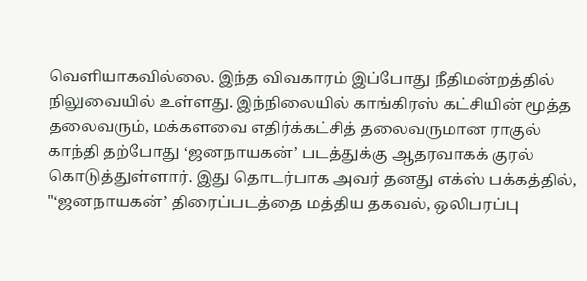வெளியாகவில்லை. இந்த விவகாரம் இப்போது நீதிமன்றத்தில் நிலுவையில் உள்ளது. இந்நிலையில் காங்கிரஸ் கட்சியின் மூத்த தலைவரும், மக்களவை எதிர்க்கட்சித் தலைவருமான ராகுல் காந்தி தற்போது ‘ஜனநாயகன்’ படத்துக்கு ஆதரவாகக் குரல் கொடுத்துள்ளார். இது தொடர்பாக அவர் தனது எக்ஸ் பக்கத்தில், "‘ஜனநாயகன்’ திரைப்படத்தை மத்திய தகவல், ஒலிபரப்பு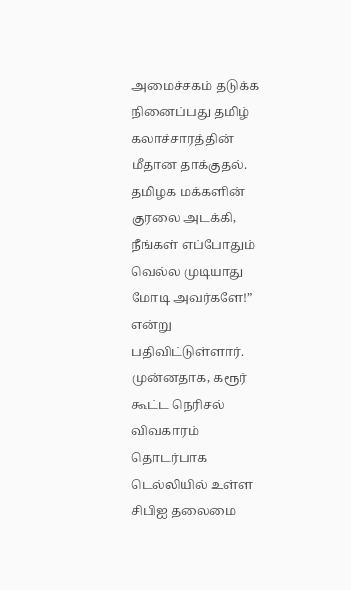அமைச்சகம் தடுக்க நினைப்பது தமிழ் கலாச்சாரத்தின் மீதான தாக்குதல். தமிழக மக்களின் குரலை அடக்கி, நீங்கள் எப்போதும் வெல்ல முடியாது மோடி அவர்களே!” என்று பதிவிட்டுள்ளார்.
முன்னதாக, கரூர் கூட்ட நெரிசல் விவகாரம் தொடர்பாக டெல்லியில் உள்ள சிபிஐ தலைமை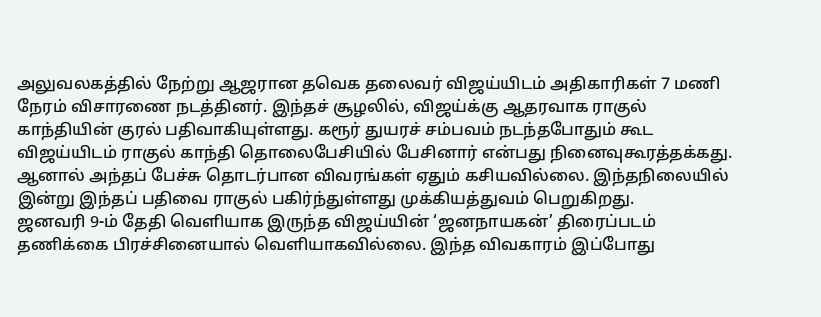அலுவலகத்தில் நேற்று ஆஜரான தவெக தலைவர் விஜய்யிடம் அதிகாரிகள் 7 மணி நேரம் விசாரணை நடத்தினர். இந்தச் சூழலில், விஜய்க்கு ஆதரவாக ராகுல் காந்தியின் குரல் பதிவாகியுள்ளது. கரூர் துயரச் சம்பவம் நடந்தபோதும் கூட விஜய்யிடம் ராகுல் காந்தி தொலைபேசியில் பேசினார் என்பது நினைவுகூரத்தக்கது. ஆனால் அந்தப் பேச்சு தொடர்பான விவரங்கள் ஏதும் கசியவில்லை. இந்தநிலையில் இன்று இந்தப் பதிவை ராகுல் பகிர்ந்துள்ளது முக்கியத்துவம் பெறுகிறது.
ஜனவரி 9-ம் தேதி வெளியாக இருந்த விஜய்யின் ‘ஜனநாயகன்’ திரைப்படம் தணிக்கை பிரச்சினையால் வெளியாகவில்லை. இந்த விவகாரம் இப்போது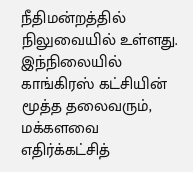நீதிமன்றத்தில் நிலுவையில் உள்ளது. இந்நிலையில் காங்கிரஸ் கட்சியின் மூத்த தலைவரும், மக்களவை எதிர்க்கட்சித்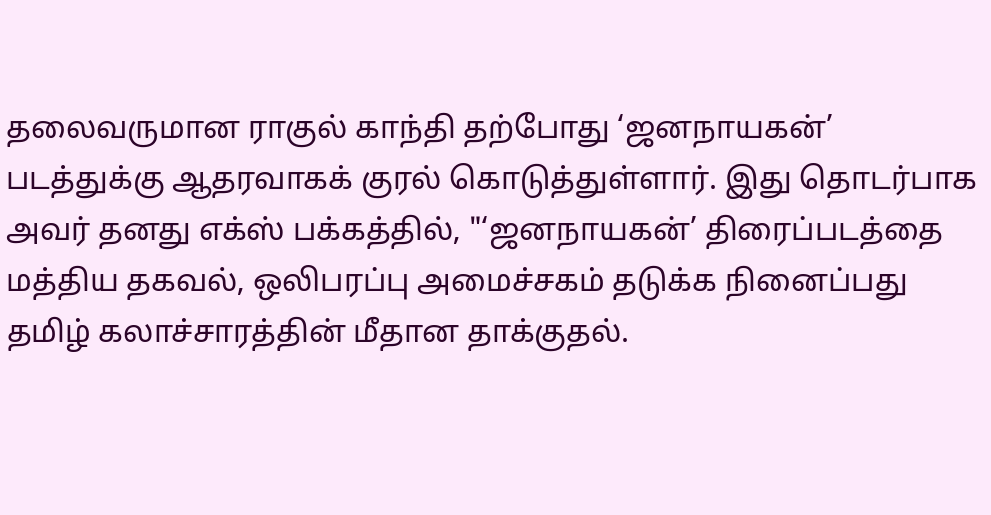தலைவருமான ராகுல் காந்தி தற்போது ‘ஜனநாயகன்’ படத்துக்கு ஆதரவாகக் குரல் கொடுத்துள்ளார். இது தொடர்பாக அவர் தனது எக்ஸ் பக்கத்தில், "‘ஜனநாயகன்’ திரைப்படத்தை மத்திய தகவல், ஒலிபரப்பு அமைச்சகம் தடுக்க நினைப்பது தமிழ் கலாச்சாரத்தின் மீதான தாக்குதல்.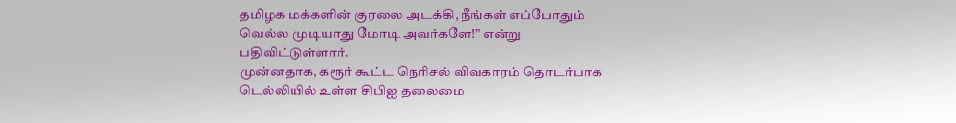தமிழக மக்களின் குரலை அடக்கி, நீங்கள் எப்போதும் வெல்ல முடியாது மோடி அவர்களே!” என்று பதிவிட்டுள்ளார்.
முன்னதாக, கரூர் கூட்ட நெரிசல் விவகாரம் தொடர்பாக டெல்லியில் உள்ள சிபிஐ தலைமை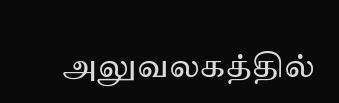அலுவலகத்தில்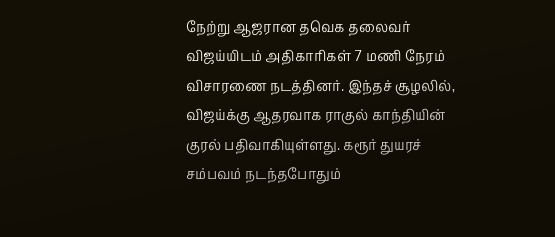நேற்று ஆஜரான தவெக தலைவர் விஜய்யிடம் அதிகாரிகள் 7 மணி நேரம் விசாரணை நடத்தினர். இந்தச் சூழலில், விஜய்க்கு ஆதரவாக ராகுல் காந்தியின் குரல் பதிவாகியுள்ளது. கரூர் துயரச் சம்பவம் நடந்தபோதும்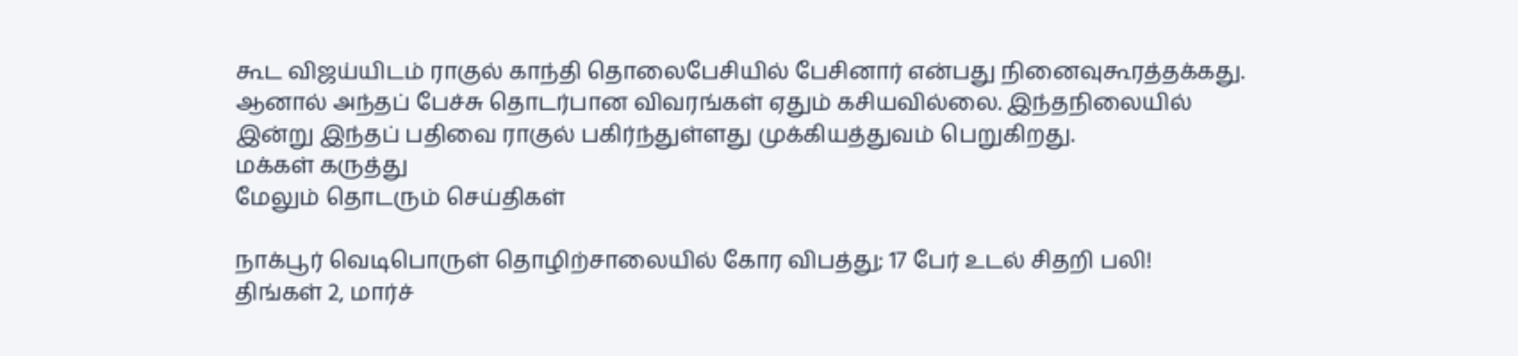கூட விஜய்யிடம் ராகுல் காந்தி தொலைபேசியில் பேசினார் என்பது நினைவுகூரத்தக்கது. ஆனால் அந்தப் பேச்சு தொடர்பான விவரங்கள் ஏதும் கசியவில்லை. இந்தநிலையில் இன்று இந்தப் பதிவை ராகுல் பகிர்ந்துள்ளது முக்கியத்துவம் பெறுகிறது.
மக்கள் கருத்து
மேலும் தொடரும் செய்திகள்

நாக்பூர் வெடிபொருள் தொழிற்சாலையில் கோர விபத்து; 17 பேர் உடல் சிதறி பலி!
திங்கள் 2, மார்ச்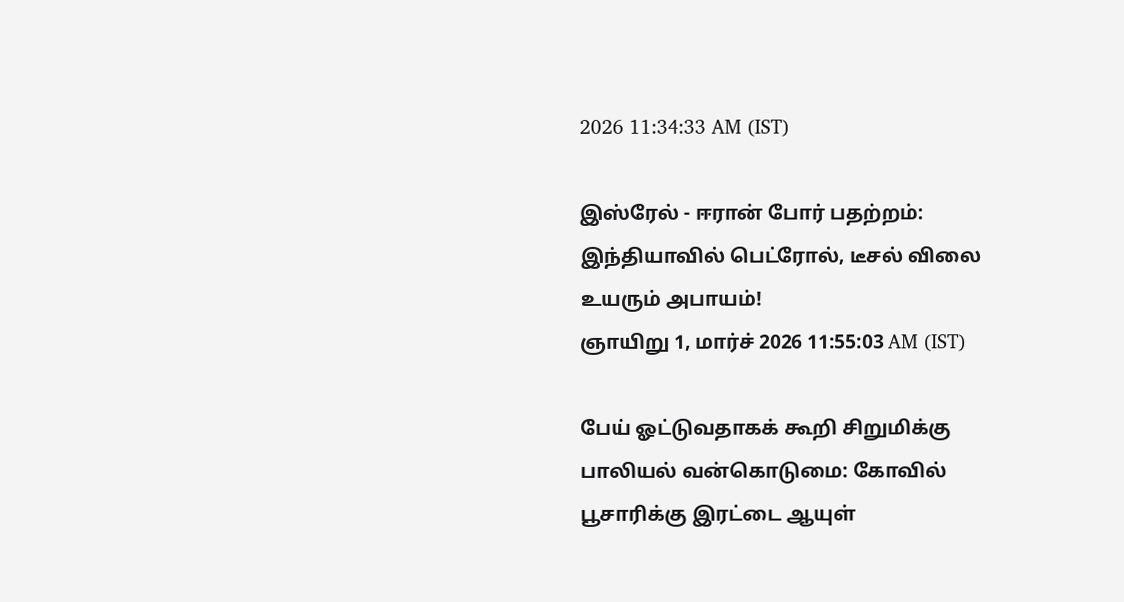2026 11:34:33 AM (IST)

இஸ்ரேல் - ஈரான் போர் பதற்றம்: இந்தியாவில் பெட்ரோல், டீசல் விலை உயரும் அபாயம்!
ஞாயிறு 1, மார்ச் 2026 11:55:03 AM (IST)

பேய் ஓட்டுவதாகக் கூறி சிறுமிக்கு பாலியல் வன்கொடுமை: கோவில் பூசாரிக்கு இரட்டை ஆயுள்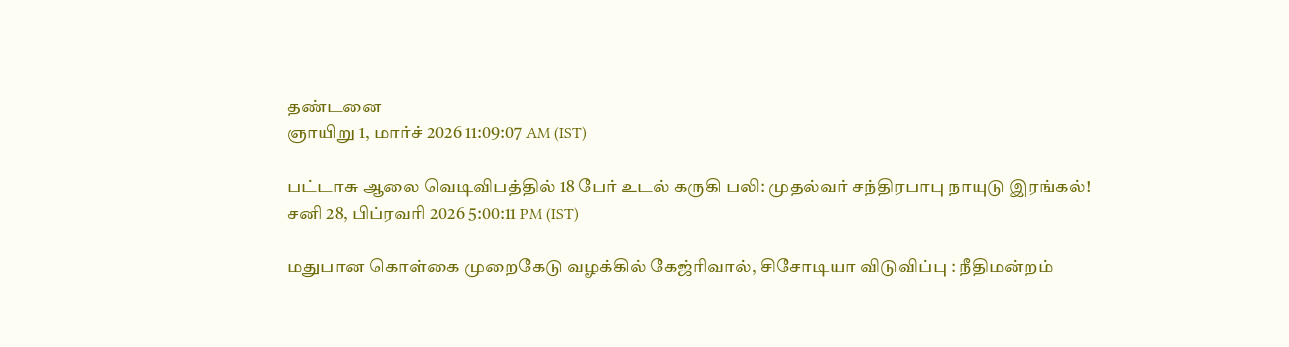தண்டனை
ஞாயிறு 1, மார்ச் 2026 11:09:07 AM (IST)

பட்டாசு ஆலை வெடிவிபத்தில் 18 பேர் உடல் கருகி பலி: முதல்வர் சந்திரபாபு நாயுடு இரங்கல்!
சனி 28, பிப்ரவரி 2026 5:00:11 PM (IST)

மதுபான கொள்கை முறைகேடு வழக்கில் கேஜ்ரிவால், சிசோடியா விடுவிப்பு : நீதிமன்றம்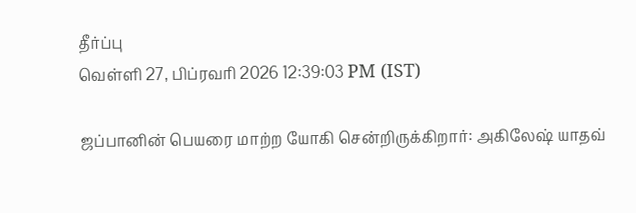தீர்ப்பு
வெள்ளி 27, பிப்ரவரி 2026 12:39:03 PM (IST)

ஜப்பானின் பெயரை மாற்ற யோகி சென்றிருக்கிறார்: அகிலேஷ் யாதவ்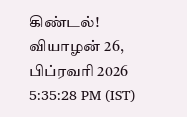கிண்டல்!
வியாழன் 26, பிப்ரவரி 2026 5:35:28 PM (IST)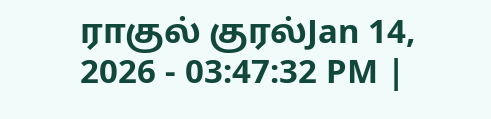ராகுல் குரல்Jan 14, 2026 - 03:47:32 PM |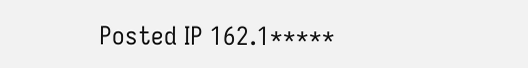Posted IP 162.1*****